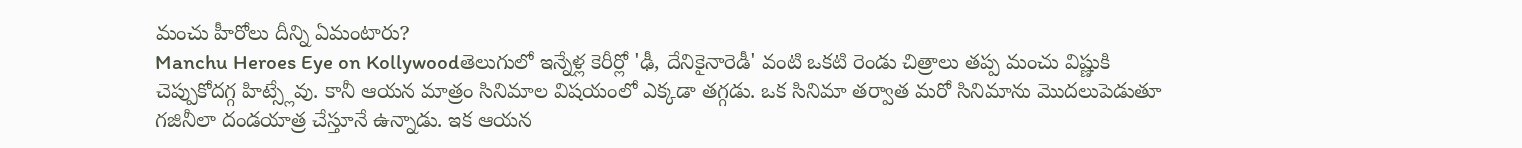మంచు హీరోలు దీన్ని ఏమంటారు?
Manchu Heroes Eye on Kollywoodతెలుగులో ఇన్నేళ్ల కెరీర్లో 'ఢీ, దేనికైనారెడీ' వంటి ఒకటి రెండు చిత్రాలు తప్ప మంచు విష్ణుకి చెప్పుకోదగ్గ హిట్స్లేవు. కానీ ఆయన మాత్రం సినిమాల విషయంలో ఎక్కడా తగ్గడు. ఒక సినిమా తర్వాత మరో సినిమాను మొదలుపెడుతూ గజినీలా దండయాత్ర చేస్తూనే ఉన్నాడు. ఇక ఆయన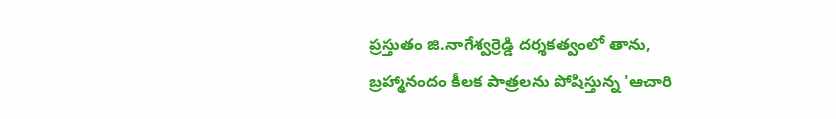ప్రస్తుతం జి.నాగేశ్వర్రెడ్డి దర్శకత్వంలో తాను, బ్రహ్మానందం కీలక పాత్రలను పోషిస్తున్న 'ఆచారి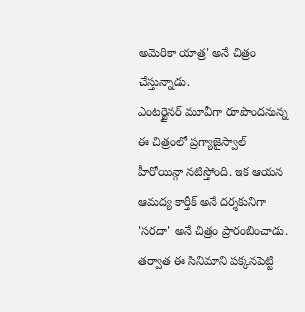అమెరికా యాత్ర' అనే చిత్రం చేస్తున్నాడు.
ఎంటర్టైనర్ మూవీగా రూపొందనున్న ఈ చిత్రంలో ప్రగ్యాజైస్వాల్ హీరోయిన్గా నటిస్తోంది. ఇక ఆయన ఆమద్య కార్తీక్ అనే దర్శకునిగా 'సరదా' అనే చిత్రం ప్రారంబించాడు. తర్వాత ఈ సినిమాని పక్కనపెట్టి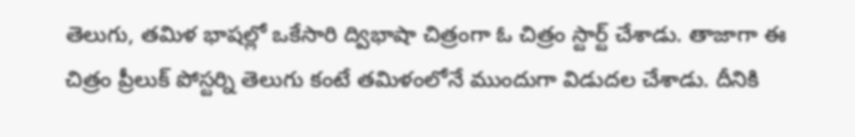తెలుగు, తమిళ భాషల్లో ఒకేసారి ద్విభాషా చిత్రంగా ఓ చిత్రం స్టార్ట్ చేశాడు. తాజాగా ఈ చిత్రం ప్రీలుక్ పోస్టర్ని తెలుగు కంటే తమిళంలోనే ముందుగా విడుదల చేశాడు. దీనికి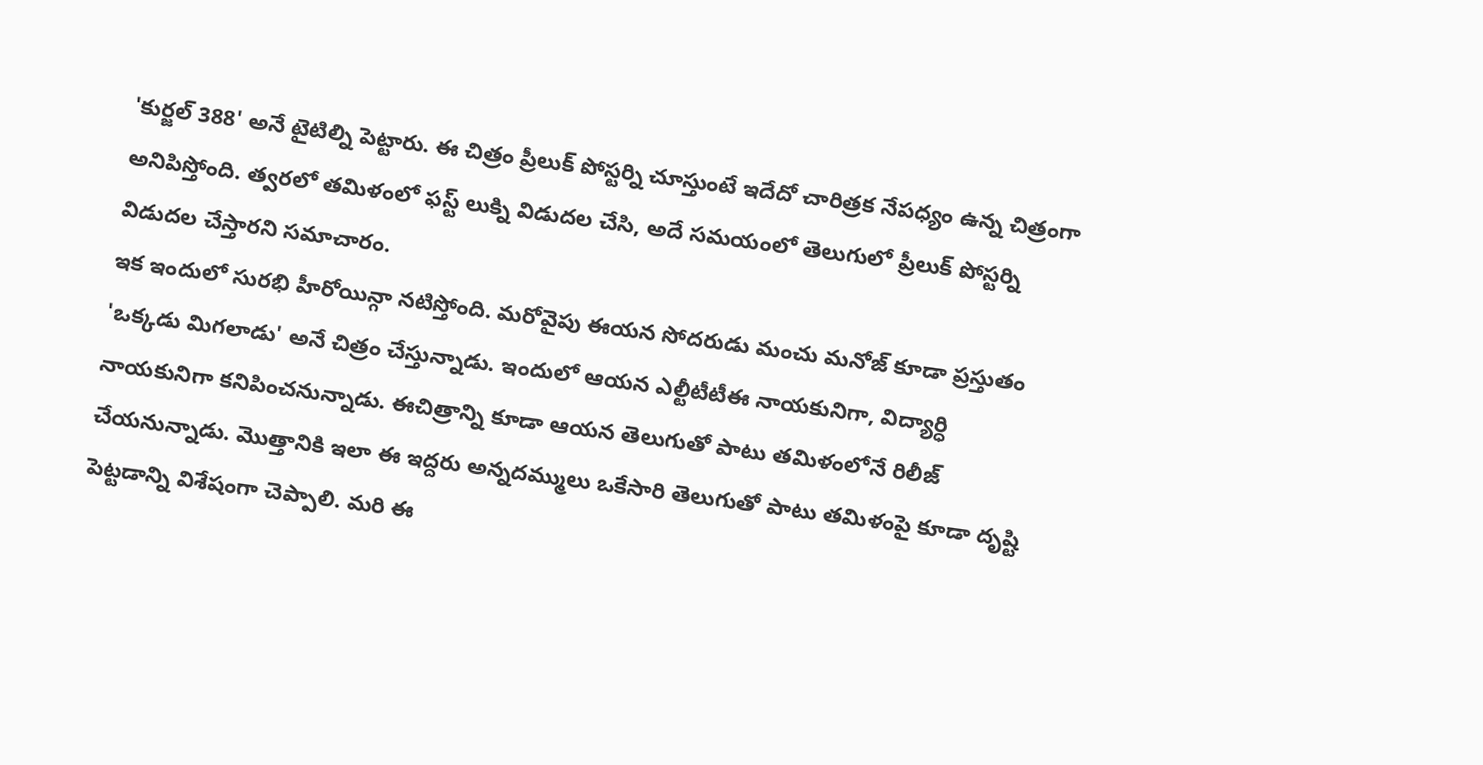'కుర్జల్ 388' అనే టైటిల్ని పెట్టారు. ఈ చిత్రం ప్రీలుక్ పోస్టర్ని చూస్తుంటే ఇదేదో చారిత్రక నేపధ్యం ఉన్న చిత్రంగా అనిపిస్తోంది. త్వరలో తమిళంలో ఫస్ట్ లుక్ని విడుదల చేసి, అదే సమయంలో తెలుగులో ప్రీలుక్ పోస్టర్ని విడుదల చేస్తారని సమాచారం.
ఇక ఇందులో సురభి హీరోయిన్గా నటిస్తోంది. మరోవైపు ఈయన సోదరుడు మంచు మనోజ్ కూడా ప్రస్తుతం 'ఒక్కడు మిగలాడు' అనే చిత్రం చేస్తున్నాడు. ఇందులో ఆయన ఎల్టీటీటీఈ నాయకునిగా, విద్యార్ధి నాయకునిగా కనిపించనున్నాడు. ఈచిత్రాన్ని కూడా ఆయన తెలుగుతో పాటు తమిళంలోనే రిలీజ్ చేయనున్నాడు. మొత్తానికి ఇలా ఈ ఇద్దరు అన్నదమ్ములు ఒకేసారి తెలుగుతో పాటు తమిళంపై కూడా దృష్టి పెట్టడాన్ని విశేషంగా చెప్పాలి. మరి ఈ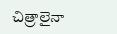చిత్రాలైనా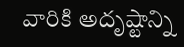వారికి అదృష్టాన్ని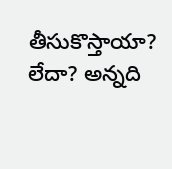తీసుకొస్తాయా? లేదా? అన్నది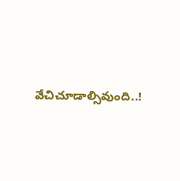వేచిచూడాల్సివుంది..!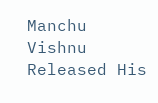Manchu Vishnu Released His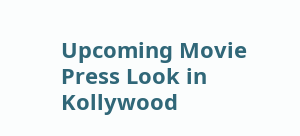Upcoming Movie Press Look in Kollywood